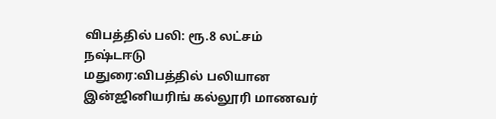விபத்தில் பலி: ரூ.8 லட்சம் நஷ்டஈடு
மதுரை:விபத்தில் பலியான இன்ஜினியரிங் கல்லூரி மாணவர்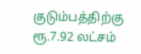குடும்பத்திற்கு ரூ.7.92 லட்சம்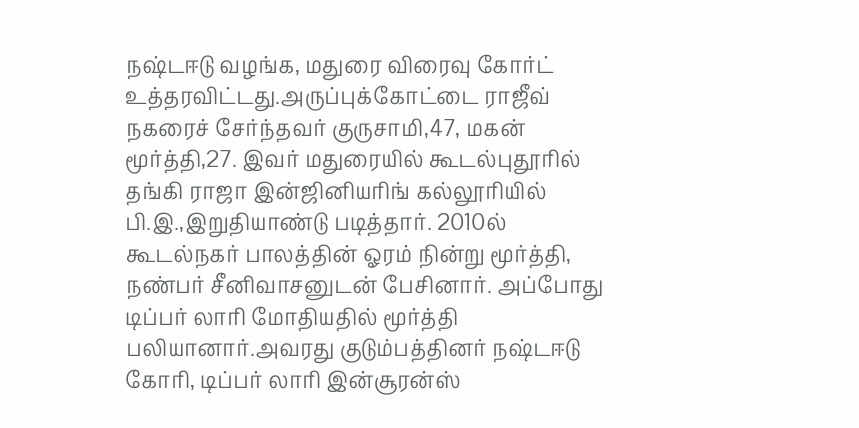நஷ்டஈடு வழங்க, மதுரை விரைவு கோர்ட் உத்தரவிட்டது.அருப்புக்கோட்டை ராஜீவ் நகரைச் சேர்ந்தவர் குருசாமி,47, மகன் மூர்த்தி,27. இவர் மதுரையில் கூடல்புதூரில் தங்கி ராஜா இன்ஜினியரிங் கல்லூரியில் பி.இ.,இறுதியாண்டு படித்தார். 2010ல் கூடல்நகர் பாலத்தின் ஓரம் நின்று மூர்த்தி, நண்பர் சீனிவாசனுடன் பேசினார். அப்போது டிப்பர் லாரி மோதியதில் மூர்த்தி பலியானார்.அவரது குடும்பத்தினர் நஷ்டஈடு கோரி, டிப்பர் லாரி இன்சூரன்ஸ்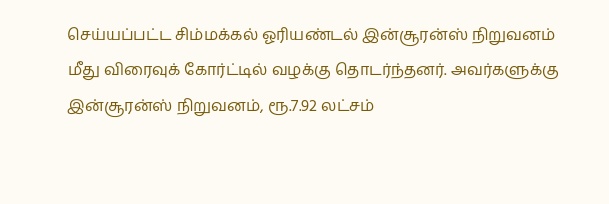செய்யப்பட்ட சிம்மக்கல் ஓரியண்டல் இன்சூரன்ஸ் நிறுவனம் மீது விரைவுக் கோர்ட்டில் வழக்கு தொடர்ந்தனர். அவர்களுக்கு இன்சூரன்ஸ் நிறுவனம், ரூ.7.92 லட்சம்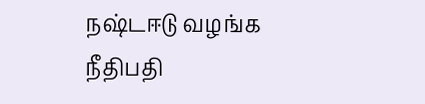நஷ்டஈடு வழங்க நீதிபதி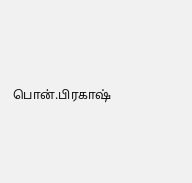பொன்.பிரகாஷ்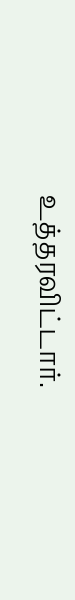உத்தரவிட்டார்.